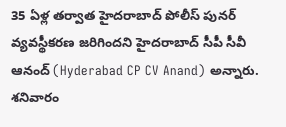35 ఏళ్ల తర్వాత హైదరాబాద్ పోలీస్ పునర్ వ్యవస్థీకరణ జరిగిందని హైదరాబాద్ సీపీ సీవీ ఆనంద్ (Hyderabad CP CV Anand) అన్నారు. శనివారం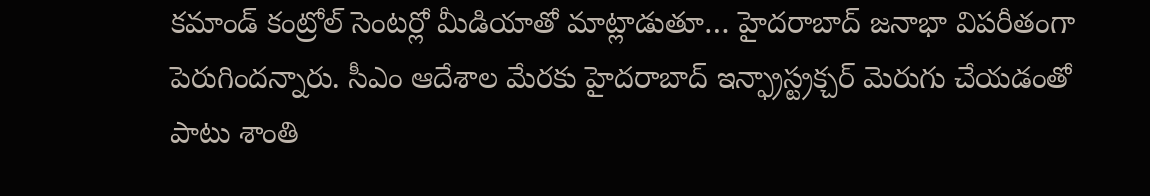కమాండ్ కంట్రోల్ సెంటర్లో మీడియాతో మాట్లాడుతూ… హైదరాబాద్ జనాభా విపరీతంగా పెరుగిందన్నారు. సీఎం ఆదేశాల మేరకు హైదరాబాద్ ఇన్ఫ్రాస్ట్రక్చర్ మెరుగు చేయడంతో పాటు శాంతి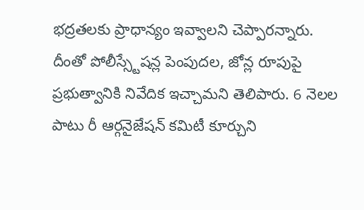భద్రతలకు ప్రాధాన్యం ఇవ్వాలని చెప్పారన్నారు.
దీంతో పోలీస్స్టేషన్ల పెంపుదల, జోన్ల రూపుపై ప్రభుత్వానికి నివేదిక ఇచ్చామని తెలిపారు. 6 నెలల పాటు రీ ఆర్గనైజేషన్ కమిటీ కూర్చుని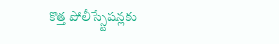కొత్త పోలీస్స్టేషన్లకు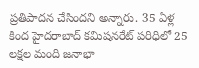ప్రతిపాదన చేసిందని అన్నారు. 35 ఏళ్ల కింద హైదరాబాద్ కమిషనరేట్ పరిధిలో 25 లక్షల మంది జనాభా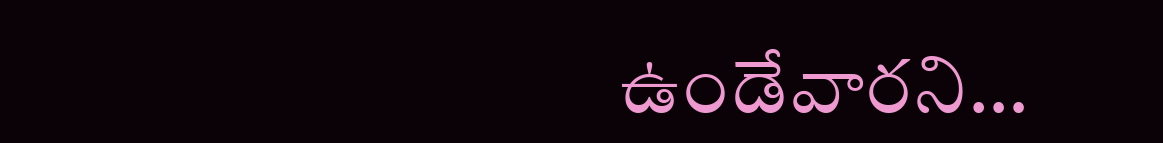ఉండేవారని…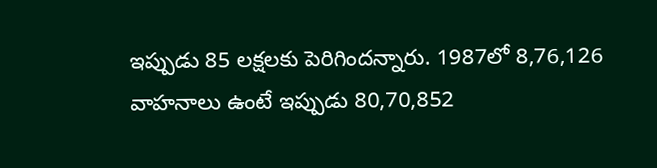ఇప్పుడు 85 లక్షలకు పెరిగిందన్నారు. 1987లో 8,76,126 వాహనాలు ఉంటే ఇప్పుడు 80,70,852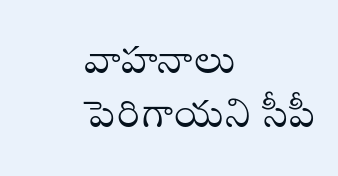వాహనాలు పెరిగాయని సీపీ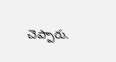చెప్పారు.